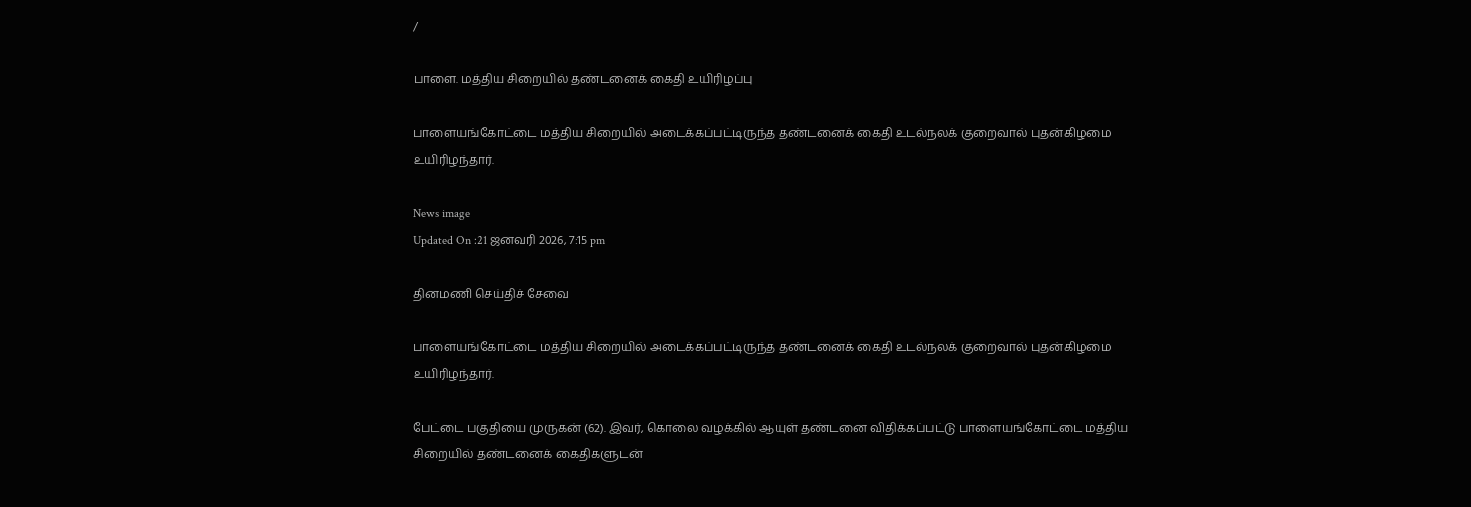/

பாளை. மத்திய சிறையில் தண்டனைக் கைதி உயிரிழப்பு

பாளையங்கோட்டை மத்திய சிறையில் அடைக்கப்பட்டிருந்த தண்டனைக் கைதி உடல்நலக் குறைவால் புதன்கிழமை உயிரிழந்தார்.

News image
Updated On :21 ஜனவரி 2026, 7:15 pm

தினமணி செய்திச் சேவை

பாளையங்கோட்டை மத்திய சிறையில் அடைக்கப்பட்டிருந்த தண்டனைக் கைதி உடல்நலக் குறைவால் புதன்கிழமை உயிரிழந்தார்.

பேட்டை பகுதியை முருகன் (62). இவர், கொலை வழக்கில் ஆயுள் தண்டனை விதிக்கப்பட்டு பாளையங்கோட்டை மத்திய சிறையில் தண்டனைக் கைதிகளுடன்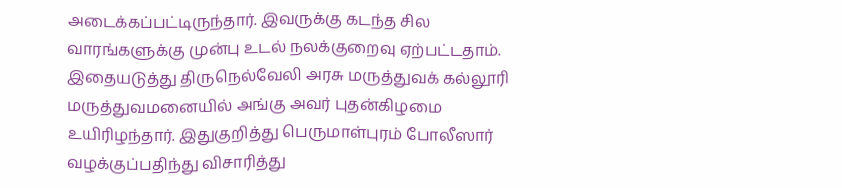அடைக்கப்பட்டிருந்தார். இவருக்கு கடந்த சில வாரங்களுக்கு முன்பு உடல் நலக்குறைவு ஏற்பட்டதாம். இதையடுத்து திருநெல்வேலி அரசு மருத்துவக் கல்லூரி மருத்துவமனையில் அங்கு அவர் புதன்கிழமை உயிரிழந்தார். இதுகுறித்து பெருமாள்புரம் போலீஸார் வழக்குப்பதிந்து விசாரித்து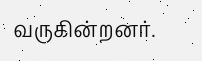வருகின்றனர்.